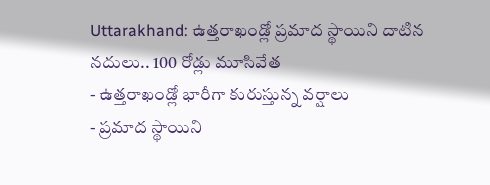Uttarakhand: ఉత్తరాఖండ్లో ప్రమాద స్థాయిని దాటిన నదులు.. 100 రోడ్లు మూసివేత
- ఉత్తరాఖండ్లో భారీగా కురుస్తున్న వర్షాలు
- ప్రమాద స్థాయిని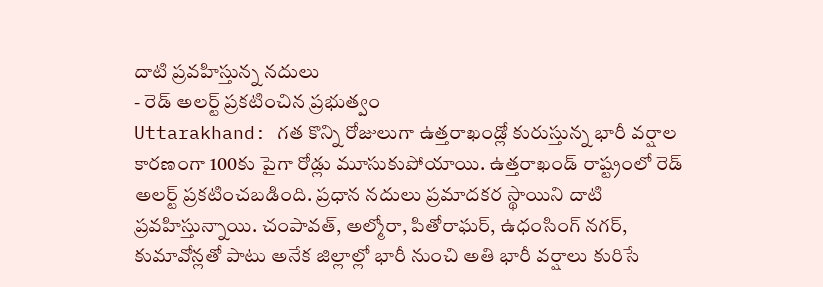దాటి ప్రవహిస్తున్న నదులు
- రెడ్ అలర్ట్ ప్రకటించిన ప్రభుత్వం
Uttarakhand: గత కొన్ని రోజులుగా ఉత్తరాఖండ్లో కురుస్తున్న భారీ వర్షాల కారణంగా 100కు పైగా రోడ్లు మూసుకుపోయాయి. ఉత్తరాఖండ్ రాష్ట్రంలో రెడ్ అలర్ట్ ప్రకటించబడింది. ప్రధాన నదులు ప్రమాదకర స్థాయిని దాటి ప్రవహిస్తున్నాయి. చంపావత్, అల్మోరా, పితోరాఘర్, ఉధంసింగ్ నగర్, కుమావోన్లతో పాటు అనేక జిల్లాల్లో భారీ నుంచి అతి భారీ వర్షాలు కురిసే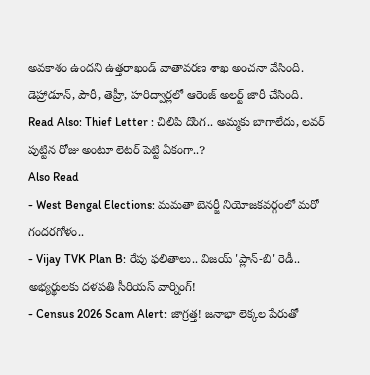అవకాశం ఉందని ఉత్తరాఖండ్ వాతావరణ శాఖ అంచనా వేసింది. డెహ్రాడూన్, పౌరీ, తెహ్రీ, హరిద్వార్లలో ఆరెంజ్ అలర్ట్ జారీ చేసింది.
Read Also: Thief Letter : చిలిపి దొంగ.. అమ్మకు బాగాలేదు, లవర్ పుట్టిన రోజు అంటూ లెటర్ పెట్టి ఏకంగా..?
Also Read
- West Bengal Elections: మమతా బెనర్జీ నియోజకవర్గంలో మరో గందరగోళం..
- Vijay TVK Plan B: రేపు ఫలితాలు.. విజయ్ 'ప్లాన్-బి' రెడీ.. అభ్యర్థులకు దళపతి సీరియస్ వార్నింగ్!
- Census 2026 Scam Alert: జాగ్రత్త! జనాభా లెక్కల పేరుతో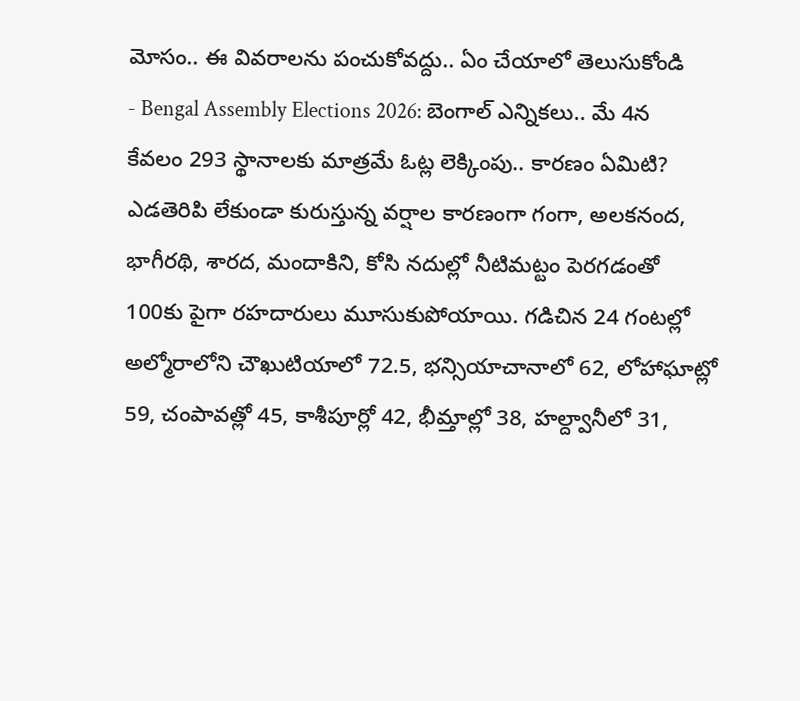మోసం.. ఈ వివరాలను పంచుకోవద్దు.. ఏం చేయాలో తెలుసుకోండి
- Bengal Assembly Elections 2026: బెంగాల్ ఎన్నికలు.. మే 4న కేవలం 293 స్థానాలకు మాత్రమే ఓట్ల లెక్కింపు.. కారణం ఏమిటి?
ఎడతెరిపి లేకుండా కురుస్తున్న వర్షాల కారణంగా గంగా, అలకనంద, భాగీరథి, శారద, మందాకిని, కోసి నదుల్లో నీటిమట్టం పెరగడంతో 100కు పైగా రహదారులు మూసుకుపోయాయి. గడిచిన 24 గంటల్లో అల్మోరాలోని చౌఖుటియాలో 72.5, భన్సియాచానాలో 62, లోహాఘాట్లో 59, చంపావత్లో 45, కాశీపూర్లో 42, భీమ్తాల్లో 38, హల్ద్వానీలో 31,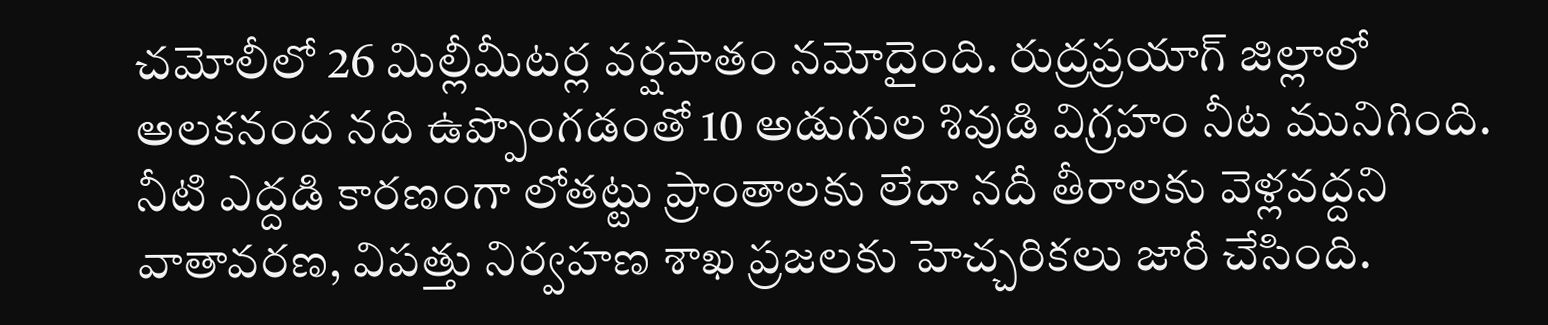చమోలీలో 26 మిల్లీమీటర్ల వర్షపాతం నమోదైంది. రుద్రప్రయాగ్ జిల్లాలో అలకనంద నది ఉప్పొంగడంతో 10 అడుగుల శివుడి విగ్రహం నీట మునిగింది. నీటి ఎద్దడి కారణంగా లోతట్టు ప్రాంతాలకు లేదా నదీ తీరాలకు వెళ్లవద్దని వాతావరణ, విపత్తు నిర్వహణ శాఖ ప్రజలకు హెచ్చరికలు జారీ చేసింది.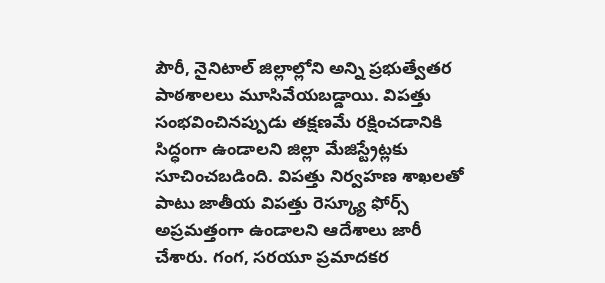పౌరీ, నైనిటాల్ జిల్లాల్లోని అన్ని ప్రభుత్వేతర పాఠశాలలు మూసివేయబడ్డాయి. విపత్తు సంభవించినప్పుడు తక్షణమే రక్షించడానికి సిద్ధంగా ఉండాలని జిల్లా మేజిస్ట్రేట్లకు సూచించబడింది. విపత్తు నిర్వహణ శాఖలతో పాటు జాతీయ విపత్తు రెస్క్యూ ఫోర్స్ అప్రమత్తంగా ఉండాలని ఆదేశాలు జారీ చేశారు. గంగ, సరయూ ప్రమాదకర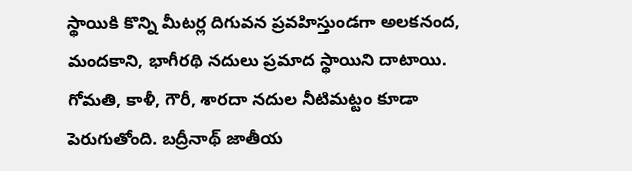స్థాయికి కొన్ని మీటర్ల దిగువన ప్రవహిస్తుండగా అలకనంద, మందకాని, భాగీరథి నదులు ప్రమాద స్థాయిని దాటాయి. గోమతి, కాళీ, గౌరీ, శారదా నదుల నీటిమట్టం కూడా పెరుగుతోంది. బద్రీనాథ్ జాతీయ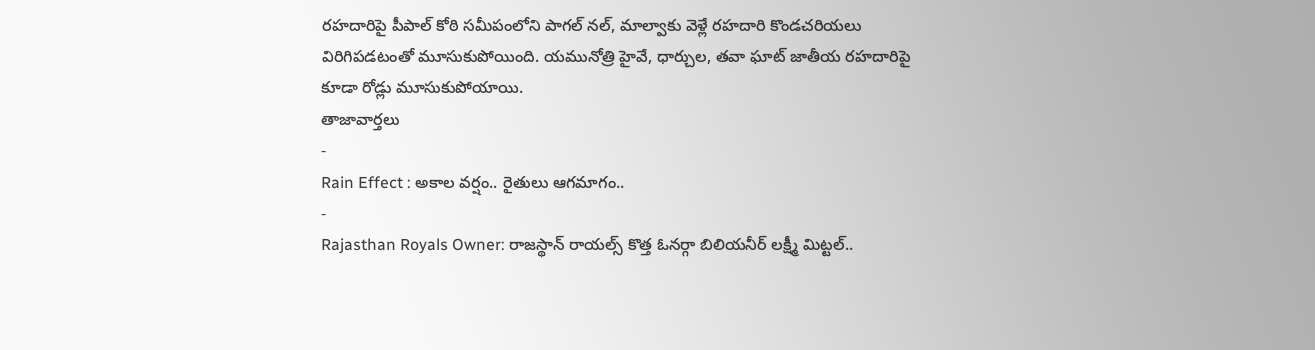రహదారిపై పీపాల్ కోఠి సమీపంలోని పాగల్ నల్, మాల్వాకు వెళ్లే రహదారి కొండచరియలు విరిగిపడటంతో మూసుకుపోయింది. యమునోత్రి హైవే, ధార్చుల, తవా ఘాట్ జాతీయ రహదారిపై కూడా రోడ్లు మూసుకుపోయాయి.
తాజావార్తలు
-
Rain Effect : అకాల వర్షం.. రైతులు ఆగమాగం..
-
Rajasthan Royals Owner: రాజస్థాన్ రాయల్స్ కొత్త ఓనర్గా బిలియనీర్ లక్ష్మీ మిట్టల్..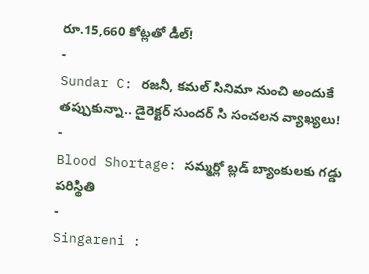రూ.15,660 కోట్లతో డీల్!
-
Sundar C: రజనీ, కమల్ సినిమా నుంచి అందుకే తప్పుకున్నా.. డైరెక్టర్ సుందర్ సి సంచలన వ్యాఖ్యలు!
-
Blood Shortage: సమ్మర్లో బ్లడ్ బ్యాంకులకు గడ్డు పరిస్థితి
-
Singareni :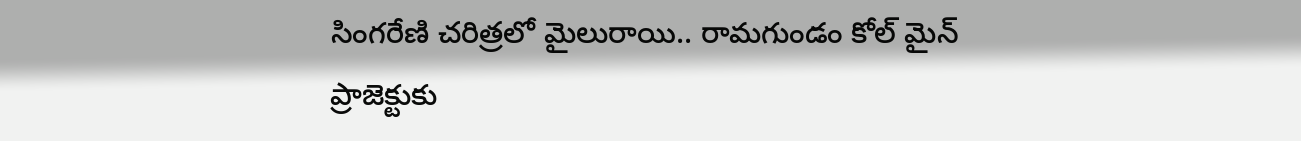సింగరేణి చరిత్రలో మైలురాయి.. రామగుండం కోల్ మైన్ ప్రాజెక్టుకు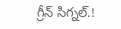గ్రీన్ సిగ్నల్.!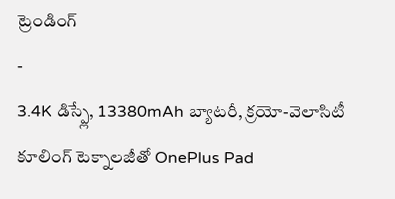ట్రెండింగ్
-
3.4K డిస్ప్లే, 13380mAh బ్యాటరీ, క్రయో-వెలాసిటీ కూలింగ్ టెక్నాలజీతో OnePlus Pad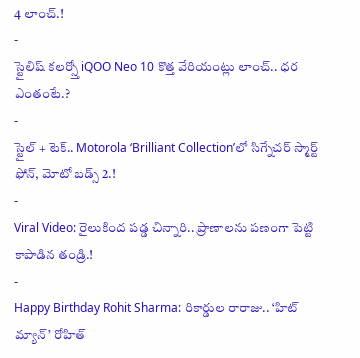4 లాంచ్.!
-
స్టైలిష్ కలర్స్తో iQOO Neo 10 కొత్త వేరియంట్లు లాంచ్.. ధర ఎంతంటే.?
-
స్టైల్ + టెక్.. Motorola ‘Brilliant Collection’లో సిగ్నేచర్ స్మార్ట్ ఫోన్, మోటో బడ్స్ 2.!
-
Viral Video: రైలుకింద పడ్డ చిన్నారి.. ప్రాణాలను పణంగా పెట్టి కాపాడిన తండ్రి.!
-
Happy Birthday Rohit Sharma: రికార్డుల రారాజు.. ‘హిట్ మ్యాన్’ రోహిత్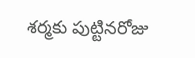శర్మకు పుట్టినరోజు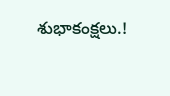శుభాకంక్షలు.!